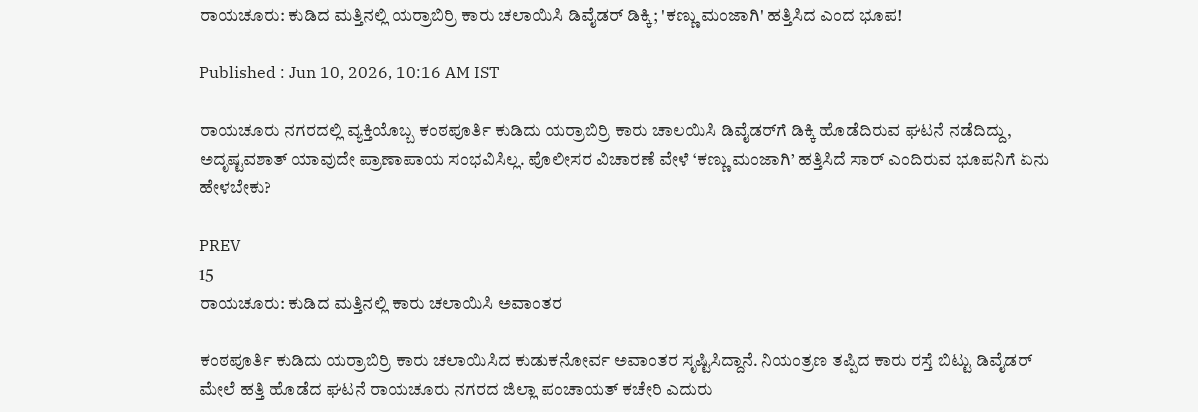ರಾಯಚೂರು: ಕುಡಿದ ಮತ್ತಿನಲ್ಲಿ ಯರ್ರಾಬಿರ್ರಿ ಕಾರು ಚಲಾಯಿಸಿ ಡಿವೈಡರ್ ಡಿಕ್ಕಿ; 'ಕಣ್ಣು ಮಂಜಾಗಿ' ಹತ್ತಿಸಿದ ಎಂದ ಭೂಪ!

Published : Jun 10, 2026, 10:16 AM IST

ರಾಯಚೂರು ನಗರದಲ್ಲಿ ವ್ಯಕ್ತಿಯೊಬ್ಬ ಕಂಠಪೂರ್ತಿ ಕುಡಿದು ಯರ್ರಾಬಿರ್ರಿ ಕಾರು ಚಾಲಯಿಸಿ ಡಿವೈಡರ್‌ಗೆ ಡಿಕ್ಕಿ ಹೊಡೆದಿರುವ ಘಟನೆ ನಡೆದಿದ್ದು, ಅದೃಷ್ಟವಶಾತ್ ಯಾವುದೇ ಪ್ರಾಣಾಪಾಯ ಸಂಭವಿಸಿಲ್ಲ. ಪೊಲೀಸರ ವಿಚಾರಣೆ ವೇಳೆ ‘ಕಣ್ಣು ಮಂಜಾಗಿ’ ಹತ್ತಿಸಿದೆ ಸಾರ್ ಎಂದಿರುವ ಭೂಪನಿಗೆ ಏನು ಹೇಳಬೇಕು?

PREV
15
ರಾಯಚೂರು: ಕುಡಿದ ಮತ್ತಿನಲ್ಲಿ ಕಾರು ಚಲಾಯಿಸಿ ಅವಾಂತರ

ಕಂಠಪೂರ್ತಿ ಕುಡಿದು ಯರ್ರಾಬಿರ್ರಿ ಕಾರು ಚಲಾಯಿಸಿದ ಕುಡುಕನೋರ್ವ ಅವಾಂತರ ಸೃಷ್ಟಿಸಿದ್ದಾನೆ. ನಿಯಂತ್ರಣ ತಪ್ಪಿದ ಕಾರು ರಸ್ತೆ ಬಿಟ್ಟು ಡಿವೈಡರ್ ಮೇಲೆ ಹತ್ತಿ ಹೊಡೆದ ಘಟನೆ ರಾಯಚೂರು ನಗರದ ಜಿಲ್ಲಾ ಪಂಚಾಯತ್ ಕಚೇರಿ ಎದುರು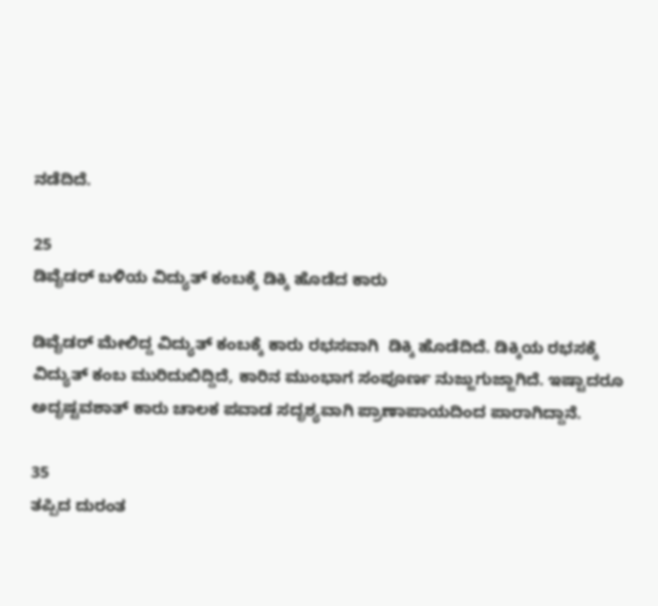ನಡೆದಿದೆ.

25
ಡಿವೈಡರ್ ಬಳಿಯ ವಿದ್ಯುತ್ ಕಂಬಕ್ಕೆ ಡಿಕ್ಕಿ ಹೊಡೆದ ಕಾರು

ಡಿವೈಡರ್ ಮೇಲಿದ್ದ ವಿದ್ಯುತ್ ಕಂಬಕ್ಕೆ ಕಾರು ರಭಸವಾಗಿ  ಡಿಕ್ಕಿ ಹೊಡೆದಿದೆ. ಡಿಕ್ಕಿಯ ರಭಸಕ್ಕೆ ವಿದ್ಯುತ್ ಕಂಬ ಮುರಿದುಬಿದ್ದಿದೆ, ಕಾರಿನ ಮುಂಭಾಗ ಸಂಪೂರ್ಣ ನುಜ್ಜುಗುಜ್ಜಾಗಿದೆ. ಇಷ್ಟಾದರೂ ಅದೃಷ್ಟವಶಾತ್ ಕಾರು ಚಾಲಕ ಪವಾಡ ಸದೃಶ್ಯವಾಗಿ ಪ್ರಾಣಾಪಾಯದಿಂದ ಪಾರಾಗಿದ್ದಾನೆ.

35
ತಪ್ಪಿದ ದುರಂತ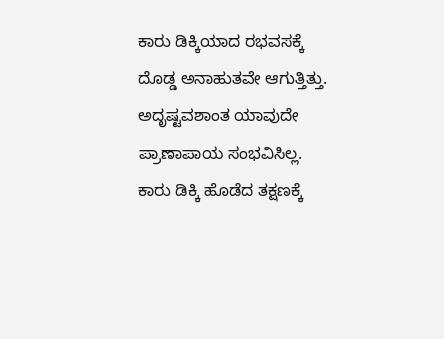ಕಾರು ಡಿಕ್ಕಿಯಾದ ರಭವಸಕ್ಕೆ ದೊಡ್ಡ ಅನಾಹುತವೇ ಆಗುತ್ತಿತ್ತು. ಅದೃಷ್ಟವಶಾಂತ ಯಾವುದೇ ಪ್ರಾಣಾಪಾಯ ಸಂಭವಿಸಿಲ್ಲ. ಕಾರು ಡಿಕ್ಕಿ ಹೊಡೆದ ತಕ್ಷಣಕ್ಕೆ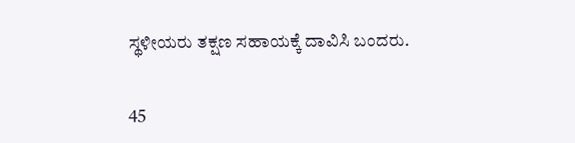ಸ್ಥಳೀಯರು ತಕ್ಷಣ ಸಹಾಯಕ್ಕೆ ದಾವಿಸಿ ಬಂದರು.

45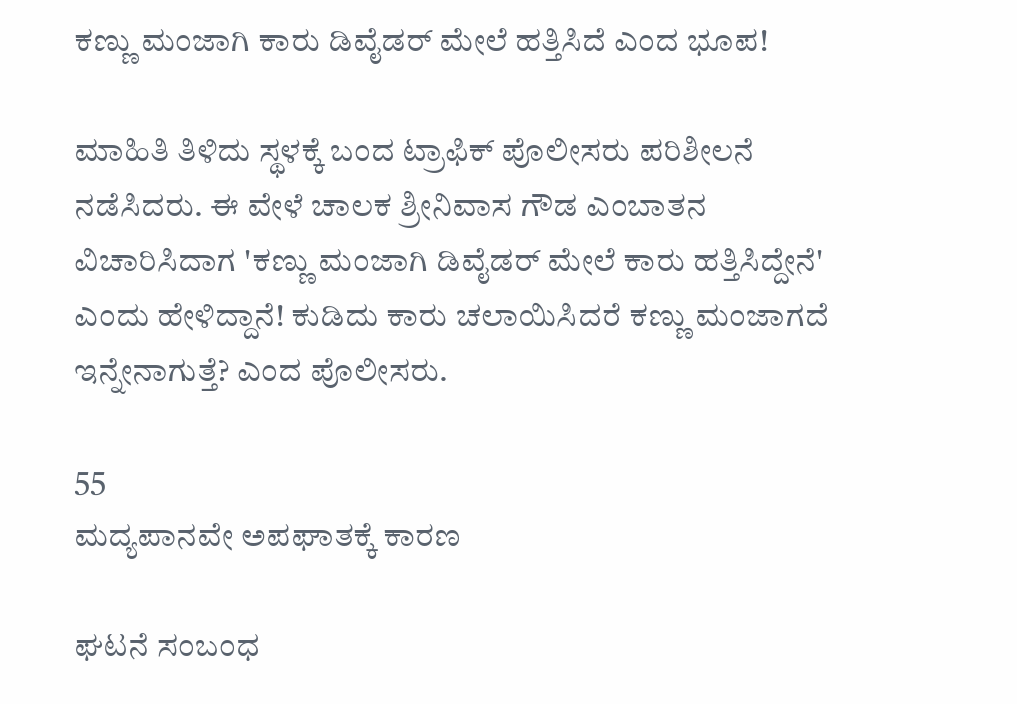ಕಣ್ಣು ಮಂಜಾಗಿ ಕಾರು ಡಿವೈಡರ್ ಮೇಲೆ ಹತ್ತಿಸಿದೆ ಎಂದ ಭೂಪ!

ಮಾಹಿತಿ ತಿಳಿದು ಸ್ಥಳಕ್ಕೆ ಬಂದ ಟ್ರಾಫಿಕ್ ಪೊಲೀಸರು ಪರಿಶೀಲನೆ ನಡೆಸಿದರು. ಈ ವೇಳೆ ಚಾಲಕ ಶ್ರೀನಿವಾಸ ಗೌಡ ಎಂಬಾತನ ವಿಚಾರಿಸಿದಾಗ 'ಕಣ್ಣು ಮಂಜಾಗಿ ಡಿವೈಡರ್ ಮೇಲೆ ಕಾರು ಹತ್ತಿಸಿದ್ದೇನೆ' ಎಂದು ಹೇಳಿದ್ದಾನೆ! ಕುಡಿದು ಕಾರು ಚಲಾಯಿಸಿದರೆ ಕಣ್ಣು ಮಂಜಾಗದೆ ಇನ್ನೇನಾಗುತ್ತೆ? ಎಂದ ಪೊಲೀಸರು.

55
ಮದ್ಯಪಾನವೇ ಅಪಘಾತಕ್ಕೆ ಕಾರಣ

ಘಟನೆ ಸಂಬಂಧ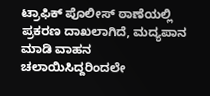ಟ್ರಾಫಿಕ್ ಪೊಲೀಸ್ ಠಾಣೆಯಲ್ಲಿ ಪ್ರಕರಣ ದಾಖಲಾಗಿದೆ, ಮದ್ಯಪಾನ ಮಾಡಿ ವಾಹನ ಚಲಾಯಿಸಿದ್ದರಿಂದಲೇ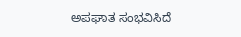ಅಪಘಾತ ಸಂಭವಿಸಿದೆ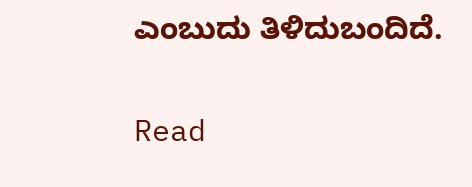ಎಂಬುದು ತಿಳಿದುಬಂದಿದೆ.

Read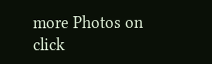more Photos on
click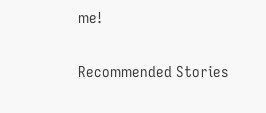me!

Recommended Stories